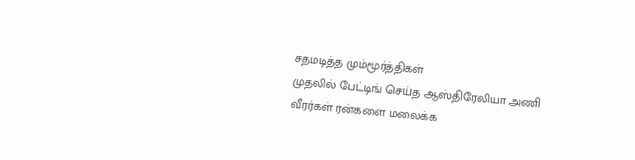சதமடித்த மும்மூர்த்திகள்
முதலில் பேட்டிங் செய்த ஆஸ்திரேலியா அணி வீரர்கள் ரன்களை மலைக்க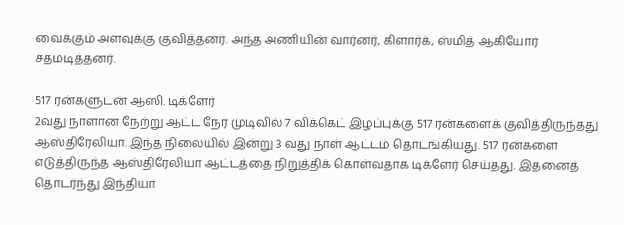வைக்கும் அளவுக்கு குவித்தனர். அந்த அணியின் வார்னர், கிளார்க், ஸ்மித் ஆகியோர் சதமடித்தனர்.

517 ரன்களுடன் ஆஸி. டிக்ளேர்
2வது நாளான நேற்று ஆட்ட நேர முடிவில் 7 விக்கெட் இழப்புக்கு 517 ரன்களைக் குவித்திருந்தது ஆஸ்திரேலியா. இந்த நிலையில் இன்று 3 வது நாள் ஆட்டம் தொடங்கியது. 517 ரன்களை எடுத்திருந்த ஆஸ்திரேலியா ஆட்டத்தை நிறுத்திக் கொள்வதாக டிக்ளேர் செய்தது. இதனைத் தொடர்ந்து இந்தியா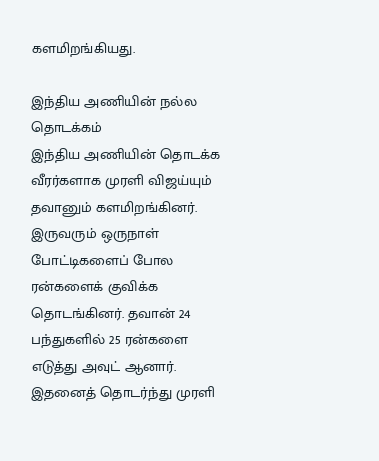களமிறங்கியது.

இந்திய அணியின் நல்ல தொடக்கம்
இந்திய அணியின் தொடக்க வீரர்களாக முரளி விஜய்யும் தவானும் களமிறங்கினர். இருவரும் ஒருநாள் போட்டிகளைப் போல ரன்களைக் குவிக்க தொடங்கினர். தவான் 24 பந்துகளில் 25 ரன்களை எடுத்து அவுட் ஆனார். இதனைத் தொடர்ந்து முரளி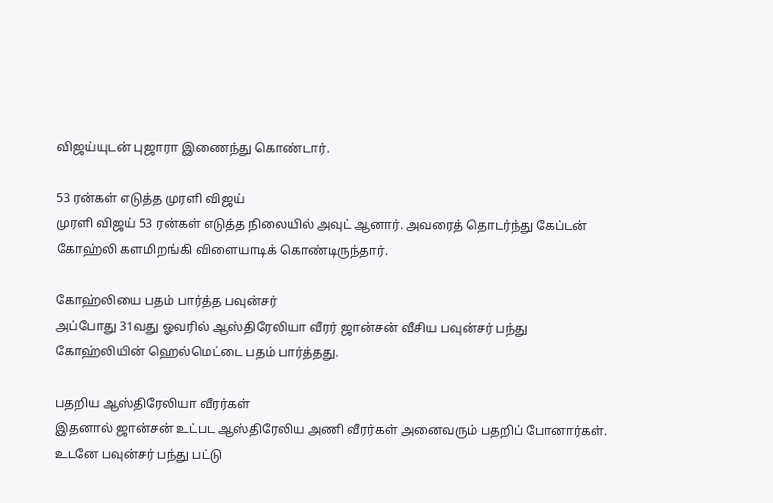விஜய்யுடன் புஜாரா இணைந்து கொண்டார்.

53 ரன்கள் எடுத்த முரளி விஜய்
முரளி விஜய் 53 ரன்கள் எடுத்த நிலையில் அவுட் ஆனார். அவரைத் தொடர்ந்து கேப்டன் கோஹ்லி களமிறங்கி விளையாடிக் கொண்டிருந்தார்.

கோஹ்லியை பதம் பார்த்த பவுன்சர்
அப்போது 31வது ஓவரில் ஆஸ்திரேலியா வீரர் ஜான்சன் வீசிய பவுன்சர் பந்து கோஹ்லியின் ஹெல்மெட்டை பதம் பார்த்தது.

பதறிய ஆஸ்திரேலியா வீரர்கள்
இதனால் ஜான்சன் உட்பட ஆஸ்திரேலிய அணி வீரர்கள் அனைவரும் பதறிப் போனார்கள். உடனே பவுன்சர் பந்து பட்டு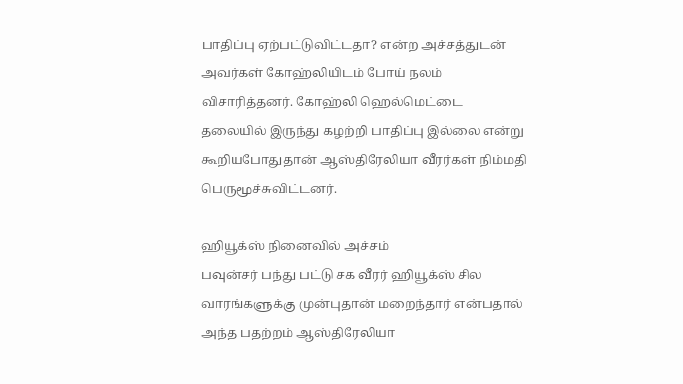பாதிப்பு ஏற்பட்டுவிட்டதா? என்ற அச்சத்துடன் அவர்கள் கோஹ்லியிடம் போய் நலம் விசாரித்தனர். கோஹ்லி ஹெல்மெட்டை தலையில் இருந்து கழற்றி பாதிப்பு இல்லை என்று கூறியபோதுதான் ஆஸ்திரேலியா வீரர்கள் நிம்மதி பெருமூச்சுவிட்டனர்.

ஹியூக்ஸ் நினைவில் அச்சம்
பவுன்சர் பந்து பட்டு சக வீரர் ஹியூக்ஸ் சில வாரங்களுக்கு முன்புதான் மறைந்தார் என்பதால் அந்த பதற்றம் ஆஸ்திரேலியா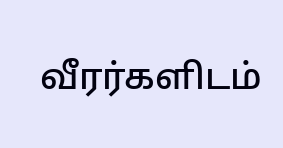வீரர்களிடம்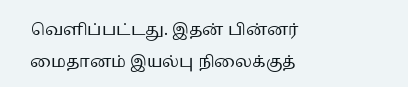வெளிப்பட்டது. இதன் பின்னர் மைதானம் இயல்பு நிலைக்குத்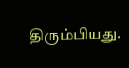திரும்பியது.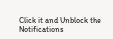Click it and Unblock the Notifications